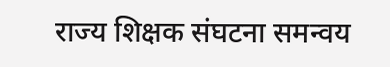राज्य शिक्षक संघटना समन्वय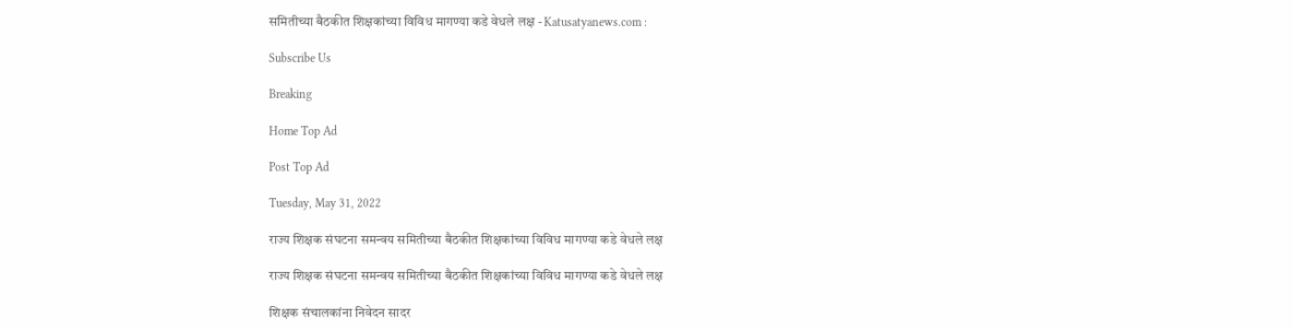समितीच्या बैठकीत शिक्षकांच्या विविध मागण्या कडे वेधले लक्ष - Katusatyanews.com :

Subscribe Us

Breaking

Home Top Ad

Post Top Ad

Tuesday, May 31, 2022

राज्य शिक्षक संघटना समन्वय समितीच्या बैठकीत शिक्षकांच्या विविध मागण्या कडे वेधले लक्ष

राज्य शिक्षक संघटना समन्वय समितीच्या बैठकीत शिक्षकांच्या विविध मागण्या कडे वेधले लक्ष

शिक्षक संचालकांना निवेदन सादर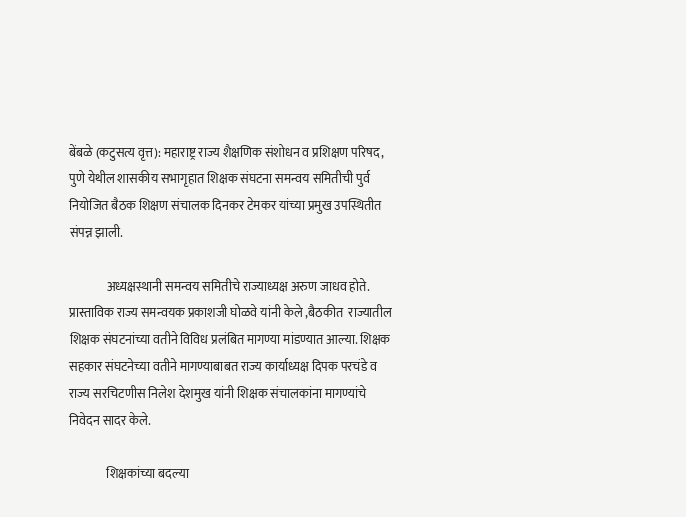बेंबळे (कटुसत्य वृत्त): महाराष्ट्र राज्य शैक्षणिक संशोधन व प्रशिक्षण परिषद, पुणे येथील शासकीय सभागृहात शिक्षक संघटना समन्वय समितीची पुर्व नियोजित बैठक शिक्षण संचालक दिनकर टेमकर यांच्या प्रमुख उपस्थितीत संपन्न झाली.

               अध्यक्षस्थानी समन्वय समितीचे राज्याध्यक्ष अरुण जाधव होते. प्रास्ताविक राज्य समन्वयक प्रकाशजी घोळवे यांनी केले ,बैठकीत  राज्यातील शिक्षक संघटनांच्या वतीने विविध प्रलंबित मागण्या मांडण्यात आल्या. शिक्षक सहकार संघटनेच्या वतीने मागण्याबाबत राज्य कार्याध्यक्ष दिपक परचंडे व राज्य सरचिटणीस निलेश देशमुख यांनी शिक्षक संचालकांना मागण्यांचे निवेदन सादर केले.

               शिक्षकांच्या बदल्या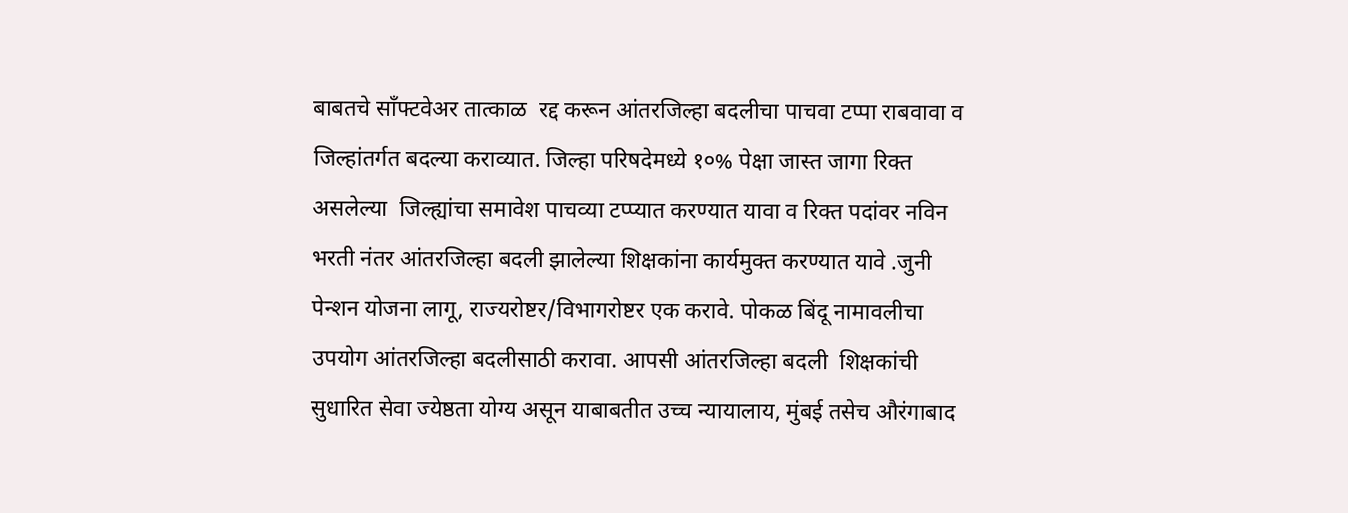बाबतचे साँफ्टवेअर तात्काळ  रद्द करून आंतरजिल्हा बदलीचा पाचवा टप्पा राबवावा व जिल्हांतर्गत बदल्या कराव्यात. जिल्हा परिषदेमध्ये १०% पेक्षा जास्त जागा रिक्त असलेल्या  जिल्ह्यांचा समावेश पाचव्या टप्प्यात करण्यात यावा व रिक्त पदांवर नविन भरती नंतर आंतरजिल्हा बदली झालेल्या शिक्षकांना कार्यमुक्त करण्यात यावे .जुनी पेन्शन योजना लागू, राज्यरोष्टर/विभागरोष्टर एक करावे. पोकळ बिंदू नामावलीचा उपयोग आंतरजिल्हा बदलीसाठी करावा. आपसी आंतरजिल्हा बदली  शिक्षकांची सुधारित सेवा ज्येष्ठता योग्य असून याबाबतीत उच्च न्यायालाय, मुंबई तसेच औरंगाबाद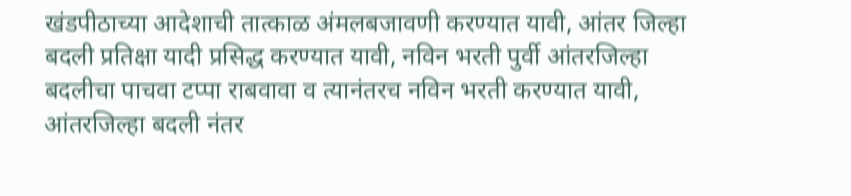खंडपीठाच्या आदेशाची तात्काळ अंमलबजावणी करण्यात यावी, आंतर जिल्हा बदली प्रतिक्षा यादी प्रसिद्ध करण्यात यावी, नविन भरती पुर्वी आंतरजिल्हा बदलीचा पाचवा टप्पा राबवावा व त्यानंतरच नविन भरती करण्यात यावी, आंतरजिल्हा बदली नंतर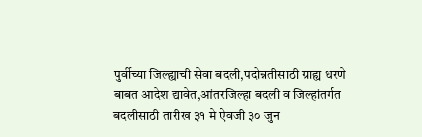पुर्वीच्या जिल्ह्याची सेवा बदली,पदोन्नतीसाठी ग्राह्य धरणे बाबत आदेश द्यावेत,आंतरजिल्हा बदली व जिल्हांतर्गत बदलीसाठी तारीख ३१ मे ऐवजी ३० जुन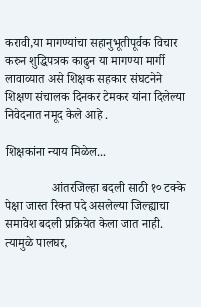करावी,या मागण्यांचा सहानुभूतीपूर्वक विचार करुन शुद्धिपत्रक काढुन या मागण्या मार्गी लावाव्यात असे शिक्षक सहकार संघटनेने शिक्षण संचालक दिनकर टेमकर यांना दिलेल्या निवेदनात नमूद केले आहे .

शिक्षकांना न्याय मिळेल...

               आंतरजिल्हा बदली साठी १० टक्के पेक्षा जास्त रिक्त पदे असलेल्या जिल्ह्याचा समावेश बदली प्रक्रियेत केला जात नाही. त्यामुळे पालघर,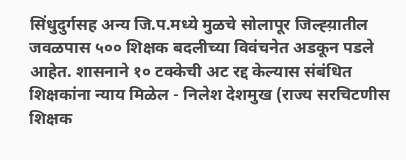सिंधुदुर्गसह अन्य जि.प.मध्ये मुळचे सोलापूर जिल्ह्य़ातील  जवळपास ५०० शिक्षक बदलीच्या विवंचनेत अडकून पडले आहेत. शासनाने १० टक्केची अट रद्द केल्यास संबंधित शिक्षकांना न्याय मिळेल - निलेश देशमुख (राज्य सरचिटणीस शिक्षक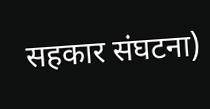सहकार संघटना)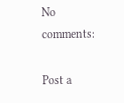No comments:

Post a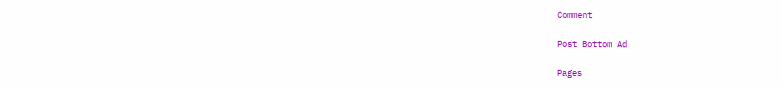Comment

Post Bottom Ad

Pages